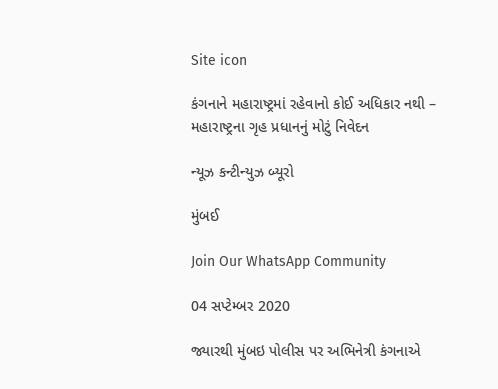Site icon

કંગનાને મહારાષ્ટ્રમાં રહેવાનો કોઈ અધિકાર નથી – મહારાષ્ટ્રના ગૃહ પ્રધાનનું મોટું નિવેદન

ન્યૂઝ કન્ટીન્યુઝ બ્યૂરો

મુંબઈ

Join Our WhatsApp Community

04 સપ્ટેમ્બર 2020

જ્યારથી મુંબઇ પોલીસ પર અભિનેત્રી કંગનાએ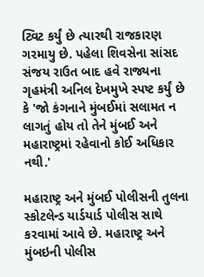ટ્વિટ કર્યું છે ત્યારથી રાજકારણ ગરમાયુ છે. પહેલા શિવસેના સાંસદ સંજય રાઉત બાદ હવે રાજ્યના ગૃહમંત્રી અનિલ દેખમુખે સ્પષ્ટ કર્યું છે કે 'જો કંગનાને મુંબઈમાં સલામત ન લાગતું હોય તો તેને મુંબઈ અને મહારાષ્ટ્રમાં રહેવાનો કોઈ અધિકાર નથી.'

મહારાષ્ટ્ર અને મુંબઈ પોલીસની તુલના સ્કોટલેન્ડ યાર્ડયાર્ડ પોલીસ સાથે કરવામાં આવે છે. મહારાષ્ટ્ર અને મુંબઇની પોલીસ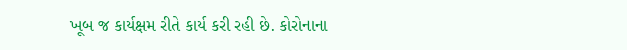ખૂબ જ કાર્યક્ષમ રીતે કાર્ય કરી રહી છે. કોરોનાના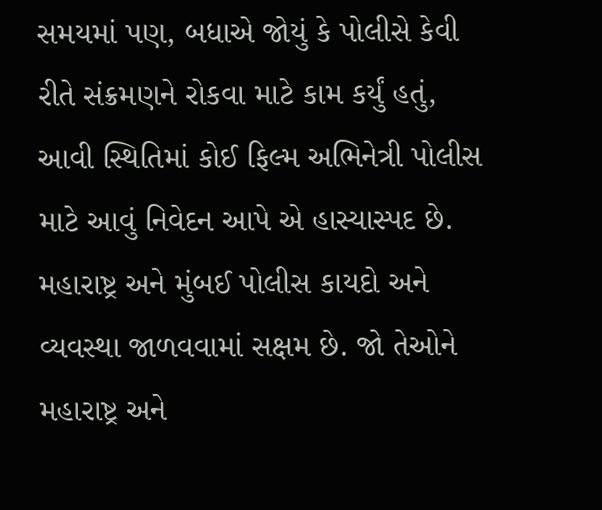સમયમાં પણ, બધાએ જોયું કે પોલીસે કેવી રીતે સંક્રમણને રોકવા માટે કામ કર્યું હતું, આવી સ્થિતિમાં કોઈ ફિલ્મ અભિનેત્રી પોલીસ માટે આવું નિવેદન આપે એ હાસ્યાસ્પદ છે. મહારાષ્ટ્ર અને મુંબઈ પોલીસ કાયદો અને વ્યવસ્થા જાળવવામાં સક્ષમ છે. જો તેઓને મહારાષ્ટ્ર અને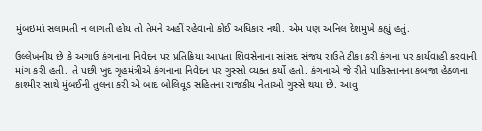મુંબઇમાં સલામતી ન લાગતી હોય તો તેમને અહીં રહેવાનો કોઈ અધિકાર નથી. એમ પણ અનિલ દેશમુખે કહ્યું હતું.

ઉલ્લેખનીય છે કે અગાઉ કંગનાના નિવેદન પર પ્રતિક્રિયા આપતા શિવસેનાના સાંસદ સંજય રાઉતે ટીકા કરી કંગના પર કાર્યવાહી કરવાની માંગ કરી હતી. તે પછી ખુદ ગૃહમંત્રીએ કંગનાના નિવેદન પર ગુસ્સો વ્યક્ત કર્યો હતો. કંગનાએ જે રીતે પાકિસ્તાનના કબજા હેઠળના કાશ્મીર સાથે મુંબઈની તુલના કરી એ બાદ બોલિવૂડ સહિતના રાજકીય નેતાઓ ગુસ્સે થયા છે. આવુ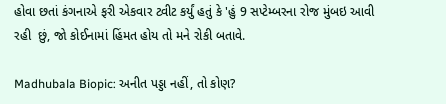હોવા છતાં કંગનાએ ફરી એકવાર ટ્વીટ કર્યું હતું કે 'હું 9 સપ્ટેમ્બરના રોજ મુંબઇ આવી રહી  છું, જો કોઈનામાં હિંમત હોય તો મને રોકી બતાવે.

Madhubala Biopic: અનીત પડ્ડા નહીં, તો કોણ?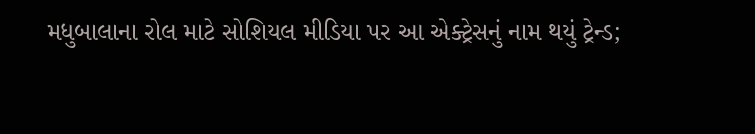મધુબાલાના રોલ માટે સોશિયલ મીડિયા પર આ એક્ટ્રેસનું નામ થયું ટ્રેન્ડ;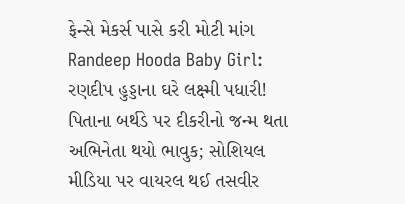ફેન્સે મેકર્સ પાસે કરી મોટી માંગ
Randeep Hooda Baby Girl: રણદીપ હુડ્ડાના ઘરે લક્ષ્મી પધારી! પિતાના બર્થડે પર દીકરીનો જન્મ થતા અભિનેતા થયો ભાવુક; સોશિયલ મીડિયા પર વાયરલ થઈ તસવીર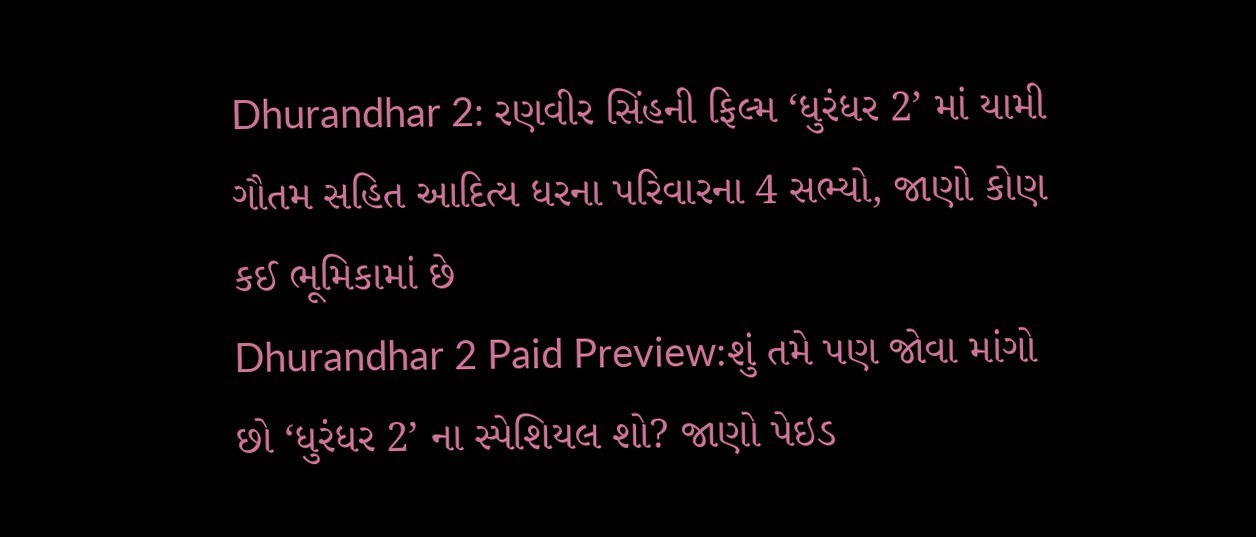Dhurandhar 2: રણવીર સિંહની ફિલ્મ ‘ધુરંધર 2’ માં યામી ગૌતમ સહિત આદિત્ય ધરના પરિવારના 4 સભ્યો, જાણો કોણ કઈ ભૂમિકામાં છે
Dhurandhar 2 Paid Preview:શું તમે પણ જોવા માંગો છો ‘ધુરંધર 2’ ના સ્પેશિયલ શો? જાણો પેઇડ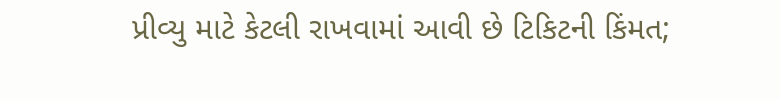પ્રીવ્યુ માટે કેટલી રાખવામાં આવી છે ટિકિટની કિંમત;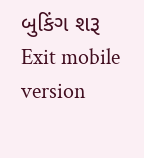બુકિંગ શરૂ
Exit mobile version